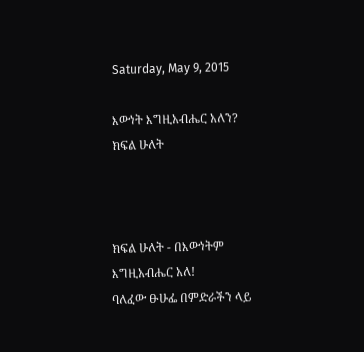Saturday, May 9, 2015

እውነት እግዚአብሔር አለን? ክፍል ሁለት



ክፍል ሁለት - በእውነትም እግዚአብሔር አለ!
ባለፈው ፁሁፌ በምድራችን ላይ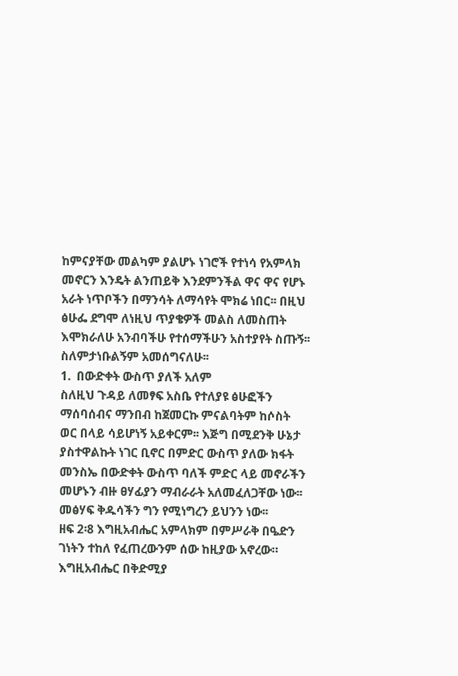ከምናያቸው መልካም ያልሆኑ ነገሮች የተነሳ የአምላክ መኖርን እንዴት ልንጠይቅ እንደምንችል ዋና ዋና የሆኑ አራት ነጥቦችን በማንሳት ለማሳየት ሞክሬ ነበር፡፡ በዚህ ፅሁፌ ደግሞ ለነዚህ ጥያቄዎች መልስ ለመስጠት እሞክራለሁ አንብባችሁ የተሰማችሁን አስተያየት ስጡኝ፡፡ ስለምታነቡልኝም አመሰግናለሁ፡፡
1.  በውድቀት ውስጥ ያለች አለም
ስለዚህ ጉዳይ ለመፃፍ አስቤ የተለያዩ ፅሁፎችን ማሰባሰብና ማንበብ ከጀመርኩ ምናልባትም ከሶስት ወር በላይ ሳይሆነኝ አይቀርም፡፡ እጅግ በሚደንቅ ሁኔታ ያስተዋልኩት ነገር ቢኖር በምድር ውስጥ ያለው ክፋት መንስኤ በውድቀት ውስጥ ባለች ምድር ላይ መኖራችን መሆኑን ብዙ ፀሃፊያን ማብራራት አለመፈለጋቸው ነው፡፡ መፅሃፍ ቅዱሳችን ግን የሚነግረን ይህንን ነው፡፡
ዘፍ 2፡8 እግዚአብሔር አምላክም በምሥራቅ በዔድን ገነትን ተከለ የፈጠረውንም ሰው ከዚያው አኖረው።
እግዚአብሔር በቅድሚያ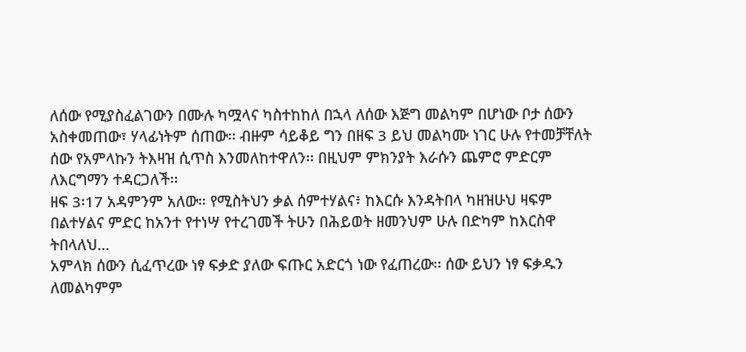ለሰው የሚያስፈልገውን በሙሉ ካሟላና ካስተከከለ በኋላ ለሰው እጅግ መልካም በሆነው ቦታ ሰውን አስቀመጠው፣ ሃላፊነትም ሰጠው፡፡ ብዙም ሳይቆይ ግን በዘፍ 3 ይህ መልካሙ ነገር ሁሉ የተመቻቸለት ሰው የአምላኩን ትእዛዝ ሲጥስ እንመለከተዋለን፡፡ በዚህም ምክንያት እራሱን ጨምሮ ምድርም ለእርግማን ተዳርጋለች፡፡
ዘፍ 3፡17 አዳምንም አለው። የሚስትህን ቃል ሰምተሃልና፥ ከእርሱ እንዳትበላ ካዘዝሁህ ዛፍም በልተሃልና ምድር ከአንተ የተነሣ የተረገመች ትሁን በሕይወት ዘመንህም ሁሉ በድካም ከእርስዋ ትበላለህ…
አምላክ ሰውን ሲፈጥረው ነፃ ፍቃድ ያለው ፍጡር አድርጎ ነው የፈጠረው፡፡ ሰው ይህን ነፃ ፍቃዱን ለመልካምም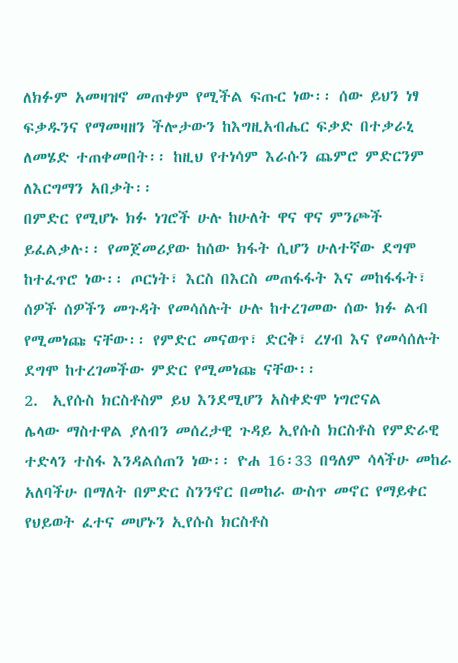ለክፉም አመዛዝኖ መጠቀም የሚችል ፍጡር ነው፡፡ ሰው ይህን ነፃ ፍቃዱንና የማመዛዘን ችሎታውን ከእግዚአብሔር ፍቃድ በተቃራኒ ለመሄድ ተጠቀመበት፡፡ ከዚህ የተነሳም እራሱን ጨምሮ ምድርንም ለእርግማን አበቃት፡፡
በምድር የሚሆኑ ክፉ ነገሮች ሁሉ ከሁለት ዋና ዋና ምንጮች ይፈልቃሉ፡፡ የመጀመሪያው ከሰው ክፋት ሲሆን ሁለተኛው ደግሞ ከተፈጥሮ ነው፡፡ ጦርነት፣ እርስ በእርስ መጠፋፋት እና መከፋፋት፣ ሰዎች ሰዎችን መጉዳት የመሳሰሉት ሁሉ ከተረገመው ሰው ክፉ ልብ የሚመነጩ ናቸው፡፡ የምድር መናወጥ፣ ድርቅ፣ ረሃብ እና የመሳሰሉት ደግሞ ከተረገመችው ምድር የሚመነጩ ናቸው፡፡
2.  ኢየሱስ ክርስቶስም ይህ እንደሚሆን አስቀድሞ ነግሮናል
ሌላው ማስተዋል ያለብን መሰረታዊ ጉዳይ ኢየሱስ ክርስቶስ የምድራዊ ተድላን ተስፋ እንዳልሰጠን ነው፡፡ ዮሐ 16፡33 በዓለም ሳላችሁ መከራ አለባችሁ በማለት በምድር ስንንኖር በመከራ ውስጥ መኖር የማይቀር የህይወት ፈተና መሆኑን ኢየሱስ ክርስቶስ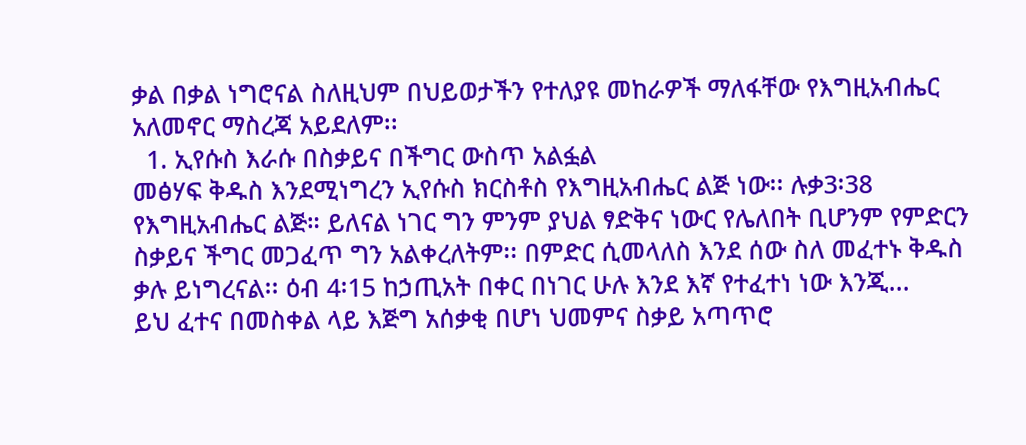ቃል በቃል ነግሮናል ስለዚህም በህይወታችን የተለያዩ መከራዎች ማለፋቸው የእግዚአብሔር አለመኖር ማስረጃ አይደለም፡፡
  1. ኢየሱስ እራሱ በስቃይና በችግር ውስጥ አልፏል
መፅሃፍ ቅዱስ እንደሚነግረን ኢየሱስ ክርስቶስ የእግዚአብሔር ልጅ ነው፡፡ ሉቃ3፡38 የእግዚአብሔር ልጅ። ይለናል ነገር ግን ምንም ያህል ፃድቅና ነውር የሌለበት ቢሆንም የምድርን ስቃይና ችግር መጋፈጥ ግን አልቀረለትም፡፡ በምድር ሲመላለስ እንደ ሰው ስለ መፈተኑ ቅዱስ ቃሉ ይነግረናል፡፡ ዕብ 4፡15 ከኃጢአት በቀር በነገር ሁሉ እንደ እኛ የተፈተነ ነው እንጂ...
ይህ ፈተና በመስቀል ላይ እጅግ አሰቃቂ በሆነ ህመምና ስቃይ አጣጥሮ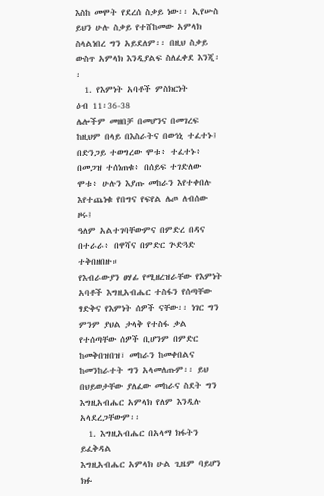እስከ መሞት የደረሰ ስቃይ ነው፡፡ ኢየሡስ ይህን ሁሉ ስቃይ የተሸከመው አምላክ ስላልነበረ ግን አይደለም፡፡ በዚህ ስቃይ ውስጥ አምላክ እንዲያልፍ ስለፈቀደ እንጂ፡፡
  1. የእምነት አባቶች ምስክርነት
ዕብ 11፡36-38
ሌሎችም መዘበቻ በመሆንና በመገረፍ ከዚህም በላይ በእስራትና በወኅኒ ተፈተኑ፤
በድንጋይ ተወግረው ሞቱ፥ ተፈተኑ፥ በመጋዝ ተሰነጠቁ፥ በሰይፍ ተገድለው ሞቱ፥ ሁሉን እያጡ መከራን እየተቀበሉ እየተጨነቁ የበግና የፍየል ሌጦ ለብሰው ዞሩ፤
ዓለም አልተገባቸውምና በምድረ በዳና በተራራ፥ በዋሻና በምድር ጕድጓድ ተቅበዘበዙ።
የእብራውያን ፀሃፊ የሚዘረዝራቸው የእምነት አባቶች እግዚአብሔር ተስፋን የሰጣቸው ፃድቅና የእምነት ሰዎች ናቸው፡፡ ነገር ግን ምንም ያህል ታላቅ የተስፋ ቃል የተሰጣቸው ሰዎች ቢሆንም በምድር ከመቅበዝበዝ፣ መከራን ከመቀበልና ከመንከራተት ግን አላመለጡም፡፡ ይህ በህይወታቸው ያለፈው መከራና ስደት ግን እግዚአብሔር አምላክ የለም እንዲሉ አላደረጋቸውም፡፡
  1. እግዚአብሔር በአላማ ክፋትን ይፈቅዳል
እግዚአብሔር አምላክ ሁል ጊዜም ባይሆን ክፉ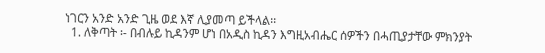ነገርን አንድ አንድ ጊዜ ወደ እኛ ሊያመጣ ይችላል፡፡
  1. ለቅጣት ፡- በብሉይ ኪዳንም ሆነ በአዲስ ኪዳን እግዚአብሔር ሰዎችን በሓጢያታቸው ምክንያት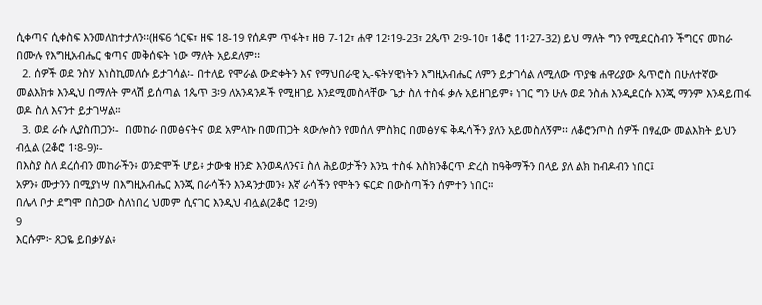ሲቀጣና ሲቀስፍ እንመለከተታለን፡፡(ዘፍ6 ጎርፍ፣ ዘፍ 18-19 የሰዶም ጥፋት፣ ዘፀ 7-12፣ ሐዋ 12፡19-23፣ 2ጴጥ 2፡9-10፣ 1ቆሮ 11፡27-32) ይህ ማለት ግን የሚደርስብን ችግርና መከራ በሙሉ የእግዚአብሔር ቁጣና መቅሰፍት ነው ማለት አይደለም፡፡
  2. ሰዎች ወደ ንስሃ እነስኪመለሱ ይታገሳል፡- በተለይ የሞራል ውድቀትን እና የማህበራዊ ኢ-ፍትሃዊነትን እግዚአብሔር ለምን ይታገሳል ለሚለው ጥያቄ ሐዋሪያው ጴጥሮስ በሁለተኛው መልእክቱ እንዲህ በማለት ምላሽ ይሰጣል 1ጴጥ 3፡9 ለአንዳንዶች የሚዘገይ እንደሚመስላቸው ጌታ ስለ ተስፋ ቃሉ አይዘገይም፥ ነገር ግን ሁሉ ወደ ንስሐ እንዲደርሱ እንጂ ማንም እንዳይጠፋ ወዶ ስለ እናንተ ይታገሣል።
  3. ወደ ራሱ ሊያስጠጋን፡-  በመከራ በመፅናትና ወደ አምላኩ በመጠጋት ጳውሎስን የመሰለ ምስክር በመፅሃፍ ቅዱሳችን ያለን አይመስለኝም፡፡ ለቆሮንጦስ ሰዎች በፃፈው መልእክት ይህን ብሏል (2ቆሮ 1፡8-9)፡-
በእስያ ስለ ደረሰብን መከራችን፥ ወንድሞች ሆይ፥ ታውቁ ዘንድ እንወዳለንና፤ ስለ ሕይወታችን እንኳ ተስፋ እስክንቆርጥ ድረስ ከዓቅማችን በላይ ያለ ልክ ከብዶብን ነበር፤
አዎን፥ ሙታንን በሚያነሣ በእግዚአብሔር እንጂ በራሳችን እንዳንታመን፥ እኛ ራሳችን የሞትን ፍርድ በውስጣችን ሰምተን ነበር።
በሌላ ቦታ ደግሞ በስጋው ስለነበረ ህመም ሲናገር እንዲህ ብሏል(2ቆሮ 12፡9)
9
እርሱም፦ ጸጋዬ ይበቃሃል፥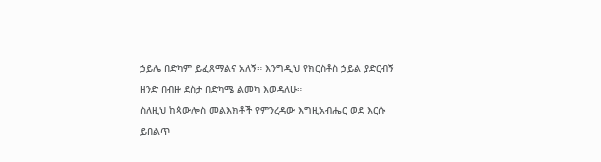ኃይሌ በድካም ይፈጸማልና አለኝ። እንግዲህ የክርስቶስ ኃይል ያድርብኝ ዘንድ በብዙ ደስታ በድካሜ ልመካ እወዳለሁ።
ስለዚህ ከጳውሎስ መልእክቶች የምንረዳው እግዚአብሔር ወደ እርሱ ይበልጥ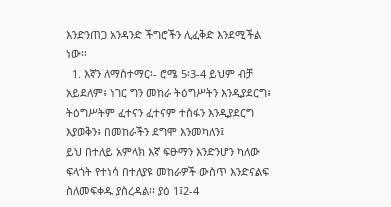እንድንጠጋ አንዳንድ ችግሮችን ሊፈቅድ እንደሚችል ነው፡፡
  1. እኛን ለማስተማር፡- ሮሜ 5፡3-4 ይህም ብቻ አይደለም፥ ነገር ግን መከራ ትዕግሥትን እንዲያደርግ፥ ትዕግሥትም ፈተናን ፈተናም ተስፋን እንዲያደርግ እያወቅን፥ በመከራችን ደግሞ እንመካለን፤
ይህ በተለይ አምላክ እኛ ፍፁማን እንድንሆን ካለው ፍላጎት የተነሳ በተለያዩ መከራዎች ውስጥ እንድናልፍ ስለመፍቀዱ ያስረዳል፡፡ ያዕ 1፤2-4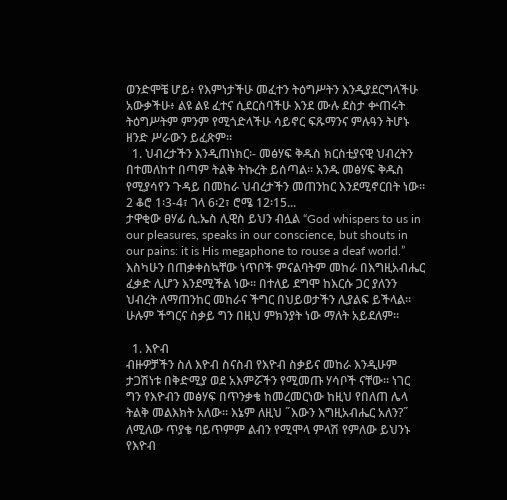ወንድሞቼ ሆይ፥ የእምነታችሁ መፈተን ትዕግሥትን እንዲያደርግላችሁ አውቃችሁ፥ ልዩ ልዩ ፈተና ሲደርስባችሁ እንደ ሙሉ ደስታ ቍጠሩት ትዕግሥትም ምንም የሚጎድላችሁ ሳይኖር ፍጹማንና ምሉዓን ትሆኑ ዘንድ ሥራውን ይፈጽም።
  1. ህብረታችን እንዲጠነክር፡- መፅሃፍ ቅዱስ ክርስቲያናዊ ህብረትን በተመለከተ በጣም ትልቅ ትኩረት ይሰጣል፡፡ አንዱ መፅሃፍ ቅዱስ የሚያሳየን ጉዳይ በመከራ ህብረታችን መጠንከር እንደሚኖርበት ነው፡፡ 2 ቆሮ 1፡3-4፣ ገላ 6፡2፣ ሮሜ 12፡15...
ታዋቂው ፀሃፊ ሲ.ኤስ ሊዊስ ይህን ብሏል “God whispers to us in our pleasures, speaks in our conscience, but shouts in our pains: it is His megaphone to rouse a deaf world.” እስካሁን በጠቃቀስኳቸው ነጥቦች ምናልባትም መከራ በእግዚአብሔር ፈቃድ ሊሆን እንደሚችል ነው፡፡ በተለይ ደግሞ ከእርሱ ጋር ያለንን ህብረት ለማጠንከር መከራና ችግር በህይወታችን ሊያልፍ ይችላል፡፡ ሁሉም ችግርና ስቃይ ግን በዚህ ምክንያት ነው ማለት አይደለም፡፡

  1. እዮብ
ብዙዎቻችን ስለ እዮብ ስናስብ የእዮብ ስቃይና መከራ እንዲሁም ታጋሽነቱ በቅድሚያ ወደ አእምሯችን የሚመጡ ሃሳቦች ናቸው፡፡ ነገር ግን የእዮብን መፅሃፍ በጥንቃቄ ከመረመርነው ከዚህ የበለጠ ሌላ ትልቅ መልእክት አለው፡፡ እኔም ለዚህ ˝እውን እግዚአብሔር አለን?˝ ለሚለው ጥያቄ ባይጥምም ልብን የሚሞላ ምላሽ የምለው ይህንኑ የእዮብ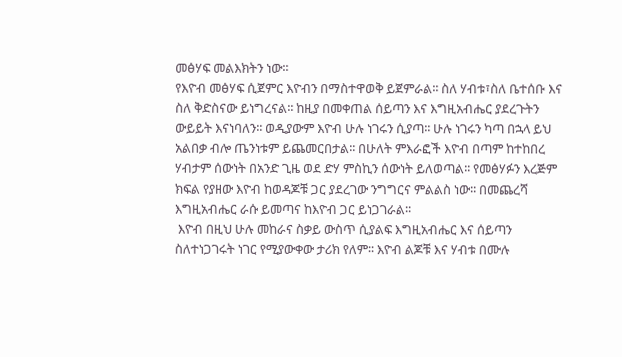መፅሃፍ መልእክትን ነው፡፡
የእዮብ መፅሃፍ ሲጀምር እዮብን በማስተዋወቅ ይጀምራል፡፡ ስለ ሃብቱ፣ስለ ቤተሰቡ እና ስለ ቅድስናው ይነግረናል፡፡ ከዚያ በመቀጠል ሰይጣን እና እግዚአብሔር ያደረጉትን ውይይት እናነባለን፡፡ ወዲያውም እዮብ ሁሉ ነገሩን ሲያጣ፡፡ ሁሉ ነገሩን ካጣ በኋላ ይህ አልበቃ ብሎ ጤንነቱም ይጨመርበታል፡፡ በሁለት ምእራፎች እዮብ በጣም ከተከበረ ሃብታም ሰውነት በአንድ ጊዜ ወደ ድሃ ምስኪን ሰውነት ይለወጣል፡፡ የመፅሃፉን እረጅም ክፍል የያዘው እዮብ ከወዳጆቹ ጋር ያደረገው ንግግርና ምልልስ ነው፡፡ በመጨረሻ እግዚአብሔር ራሱ ይመጣና ከእዮብ ጋር ይነጋገራል፡፡
 እዮብ በዚህ ሁሉ መከራና ስቃይ ውስጥ ሲያልፍ እግዚአብሔር እና ሰይጣን ስለተነጋገሩት ነገር የሚያውቀው ታሪክ የለም፡፡ እዮብ ልጆቹ እና ሃብቱ በሙሉ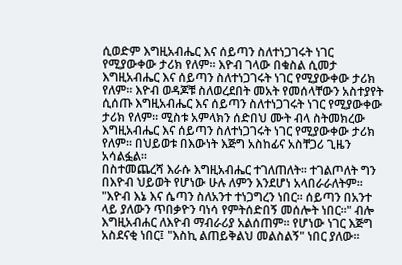ሲወድም እግዚአብሔር እና ሰይጣን ስለተነጋገሩት ነገር የሚያውቀው ታሪክ የለም፡፡ እዮብ ገላው በቁስል ሲመታ እግዚአብሔር እና ሰይጣን ስለተነጋገሩት ነገር የሚያውቀው ታሪክ የለም፡፡ እዮብ ወዳጆቹ ስለወረደበት መአት የመሰላቸውን አስተያየት ሲሰጡ እግዚአብሔር እና ሰይጣን ስለተነጋገሩት ነገር የሚያውቀው ታሪክ የለም፡፡ ሚስቱ አምላክን ሰድበህ ሙት ብላ ስትመክረው እግዚአብሔር እና ሰይጣን ስለተነጋገሩት ነገር የሚያውቀው ታሪክ የለም፡፡ በህይወቱ በእውነት እጅግ አስከፊና አስቸጋሪ ጊዜን አሳልፏል፡፡
በስተመጨረሻ እራሱ እግዚአብሔር ተገለጠለት፡፡ ተገልጦለት ግን በእዮብ ህይወት የሆነው ሁሉ ለምን እንደሆነ አላበራራለትም፡፡ "እዮብ እኔ እና ሴጣን ስለአንተ ተነጋግረን ነበር፡፡ ሰይጣን በአንተ ላይ ያለውን ጥበቃዮን ባነሳ የምትሰድበኝ መሰሎት ነበር፡፡" ብሎ እግዚአብሐር ለእዮብ ማብራሪያ አልሰጠም፡፡ የሆነው ነገር እጅግ አስደናቂ ነበር፤ "እስኪ ልጠይቅልህ መልስልኝ" ነበር ያለው፡፡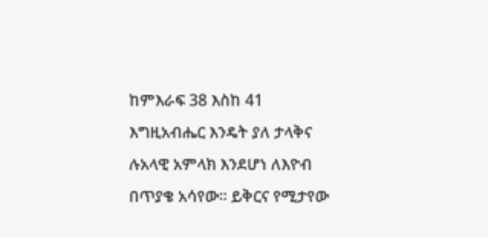ከምእራፍ 38 እስከ 41 እግዚአብሔር እንዴት ያለ ታላቅና ሉአላዊ አምላክ እንደሆነ ለእዮብ በጥያቄ አሳየው፡፡ ይቅርና የሚታየው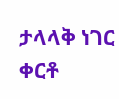ታላላቅ ነገር ቀርቶ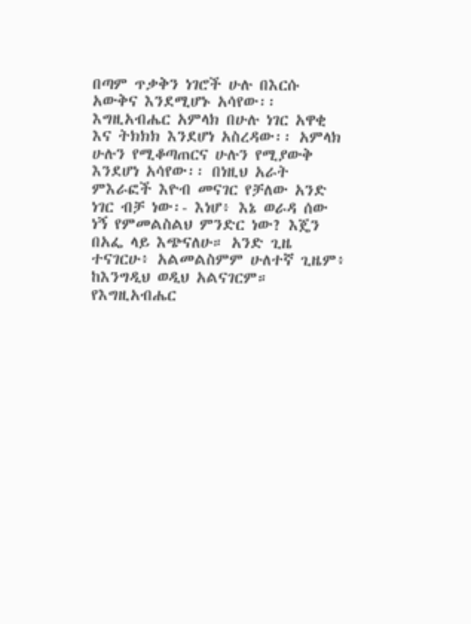በጣም ጥቃቅን ነገሮች ሁሉ በእርሱ አውቅና እንደሚሆኑ አሳየው፡፡ እግዚአብሔር አምላክ በሁሉ ነገር አዋቂ እና ትክክክ እንደሆነ አስረዳው፡፡ አምላክ ሁሉን የሚቆጣጠርና ሁሉን የሚያውቅ እንደሆነ አሳየው፡፡ በነዚህ አራት ምእራፎች እዮብ መናገር የቻለው አንድ ነገር ብቻ ነው፡- እነሆ፥ እኔ ወራዳ ሰው ነኝ የምመልስልህ ምንድር ነው? እጄን በአፌ ላይ እጭናለሁ። አንድ ጊዜ ተናገርሁ፥ አልመልስምም ሁለተኛ ጊዜም፥ ከእንግዲህ ወዲህ አልናገርም።
የእግዚአብሔር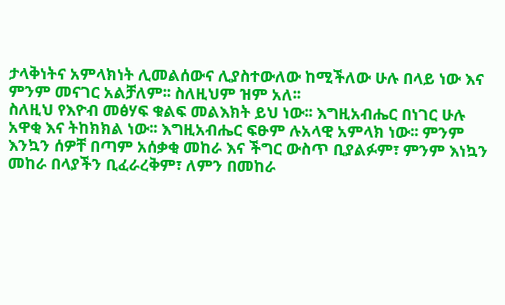ታላቅነትና አምላክነት ሊመልሰውና ሊያስተውለው ከሚችለው ሁሉ በላይ ነው እና ምንም መናገር አልቻለም፡፡ ስለዚህም ዝም አለ፡፡
ስለዚህ የእዮብ መፅሃፍ ቁልፍ መልእክት ይህ ነው፡፡ እግዚአብሔር በነገር ሁሉ አዋቂ እና ትከክክል ነው፡፡ እግዚአብሔር ፍፁም ሉአላዊ አምላክ ነው፡፡ ምንም እንኳን ሰዎቸ በጣም አሰቃቂ መከራ እና ችግር ውስጥ ቢያልፉም፣ ምንም እነኳን መከራ በላያችን ቢፈራረቅም፣ ለምን በመከራ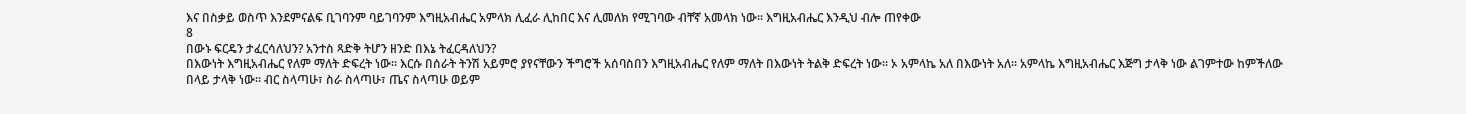እና በስቃይ ወስጥ እንደምናልፍ ቢገባንም ባይገባንም እግዚአብሔር አምላክ ሊፈራ ሊከበር እና ሊመለክ የሚገባው ብቸኛ አመላክ ነው፡፡ እግዚአብሔር እንዲህ ብሎ ጠየቀው
8
በውኑ ፍርዴን ታፈርሳለህን? አንተስ ጻድቅ ትሆን ዘንድ በእኔ ትፈርዳለህን?
በእውነት እግዚአብሔር የለም ማለት ድፍረት ነው፡፡ እርሱ በሰራት ትንሽ አይምሮ ያየናቸውን ችግሮች አሰባስበን እግዚአብሔር የለም ማለት በእውነት ትልቅ ድፍረት ነው፡፡ ኦ አምላኬ አለ በእውነት አለ፡፡ አምላኬ እግዚአብሔር እጅግ ታላቅ ነው ልገምተው ከምችለው በላይ ታላቅ ነው፡፡ ብር ስላጣሁ፣ ስራ ስላጣሁ፣ ጤና ስላጣሁ ወይም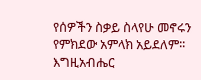የሰዎችን ስቃይ ስላየሁ መኖሩን የምክደው አምላክ አይደለም፡፡ እግዚአብሔር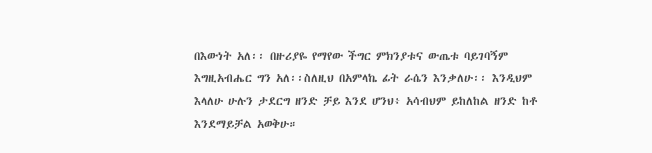በእውነት አለ፡፡ በዙሪያዬ የማየው ችግር ምክንያቱና ውጤቱ ባይገባኝም እግዚአብሔር ግን አለ፡፡ስለዚህ በአምላኬ ፊት ራሴን እንቃለሁ፡፡ እንዲህም እላለሁ ሁሉን ታደርግ ዘንድ ቻይ እንደ ሆንህ፥ አሳብህም ይከለከል ዘንድ ከቶ እንደማይቻል አወቅሁ።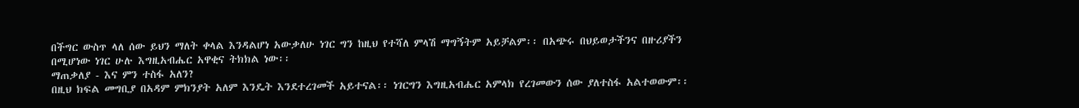በችግር ውስጥ ላለ ሰው ይህን ማለት ቀላል እንዳልሆነ አውቃለሁ ነገር ግን ከዚህ የተሻለ ምላሽ ማግኝትም አይቻልም፡፡ በአጭሩ በህይወታችንና በዙሪያችን በሚሆነው ነገር ሁሉ እግዚአብሔር አዋቂና ትክክል ነው፡፡
ማጠቃለያ - እና ምን ተስፋ አለን?
በዚህ ክፍል መግቢያ በአዳም ምክንያት አለም እንዴት እንደተረገመች አይተናል፡፡ ነገርግን እግዚአብሔር አምላክ የረገመውን ሰው ያለተስፋ አልተወውም፡፡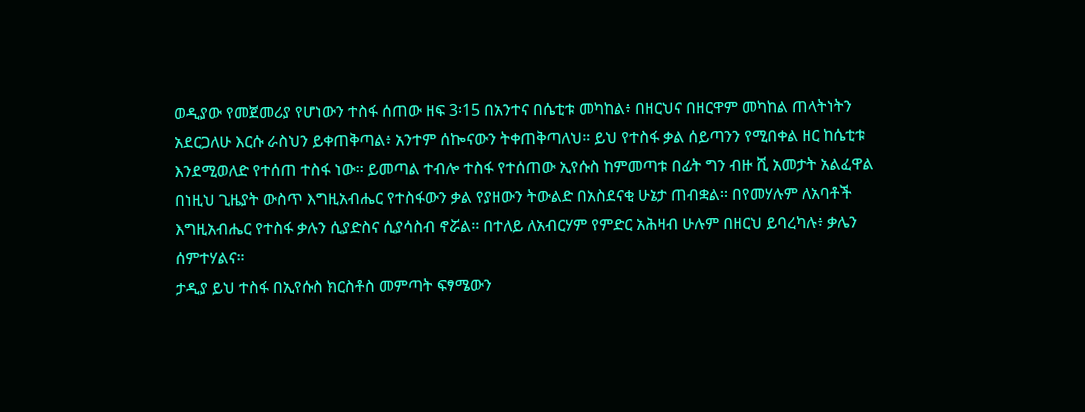ወዲያው የመጀመሪያ የሆነውን ተስፋ ሰጠው ዘፍ 3፡15 በአንተና በሴቲቱ መካከል፥ በዘርህና በዘርዋም መካከል ጠላትነትን አደርጋለሁ እርሱ ራስህን ይቀጠቅጣል፥ አንተም ሰኰናውን ትቀጠቅጣለህ። ይህ የተስፋ ቃል ሰይጣንን የሚበቀል ዘር ከሴቲቱ እንደሚወለድ የተሰጠ ተስፋ ነው፡፡ ይመጣል ተብሎ ተስፋ የተሰጠው ኢየሱስ ከምመጣቱ በፊት ግን ብዙ ሺ አመታት አልፈዋል በነዚህ ጊዜያት ውስጥ እግዚአብሔር የተስፋውን ቃል የያዘውን ትውልድ በአስደናቂ ሁኔታ ጠብቋል፡፡ በየመሃሉም ለአባቶች እግዚአብሔር የተስፋ ቃሉን ሲያድስና ሲያሳስብ ኖሯል፡፡ በተለይ ለአብርሃም የምድር አሕዛብ ሁሉም በዘርህ ይባረካሉ፥ ቃሌን ሰምተሃልና።
ታዲያ ይህ ተስፋ በኢየሱስ ክርስቶስ መምጣት ፍፃሜውን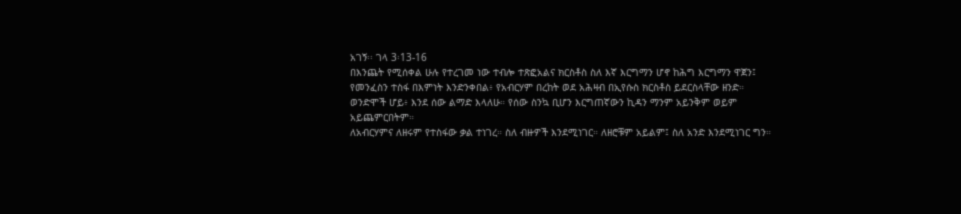አገኝ፡፡ ገላ 3፡13-16
በእንጨት የሚሰቀል ሁሉ የተረገመ ነው ተብሎ ተጽፎአልና ክርስቶስ ስለ እኛ እርግማን ሆኖ ከሕግ እርግማን ዋጀን፤
የመንፈስን ተስፋ በእምነት እንድንቀበል፥ የአብርሃም በረከት ወደ አሕዛብ በኢየሱስ ክርስቶስ ይደርስላቸው ዘንድ።
ወንድሞች ሆይ፥ እንደ ሰው ልማድ እላለሁ። የሰው ስንኳ ቢሆን እርግጠኛውን ኪዳን ማንም አይንቅም ወይም አይጨምርበትም።
ለአብርሃምና ለዘሩም የተስፋው ቃል ተነገረ። ስለ ብዙዎች እንደሚነገር። ለዘሮቹም አይልም፤ ስለ አንድ እንደሚነገር ግን።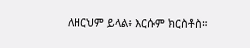ለዘርህም ይላል፥ እርሱም ክርስቶስ።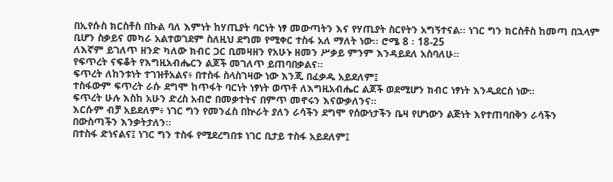በኢየሱስ ክርስቶስ በኩል ባለ እምነት ከሃጢያት ባርነት ነፃ መውጣትን እና የሃጢያት ስርየትን አግኝተናል፡፡ ነገር ግን ክርስቶስ ከመጣ በኋላም ቢሆን ስቃይና መካራ አልተወገደም ስለዚህ ደግመ የሚቀር ተስፋ አለ ማለት ነው፡፡ ሮሜ 8 ፡ 18-25
ለእኛም ይገለጥ ዘንድ ካለው ክብር ጋር ቢመዛዘን የአሁኑ ዘመን ሥቃይ ምንም እንዳይደለ አስባለሁ።
የፍጥረት ናፍቆት የእግዚአብሔርን ልጆች መገለጥ ይጠባበቃልና።
ፍጥረት ለከንቱነት ተገዝቶአልና፥ በተስፋ ስላስገዛው ነው እንጂ በፈቃዱ አይደለም፤
ተስፋውም ፍጥረት ራሱ ደግሞ ከጥፋት ባርነት ነፃነት ወጥቶ ለእግዚአብሔር ልጆች ወደሚሆን ክብር ነፃነት እንዲደርስ ነው።
ፍጥረት ሁሉ እስከ አሁን ድረስ አብሮ በመቃተትና በምጥ መኖሩን እናውቃለንና።
እርሱም ብቻ አይደለም፥ ነገር ግን የመንፈስ በኵራት ያለን ራሳችን ደግሞ የሰውነታችን ቤዛ የሆነውን ልጅነት እየተጠባበቅን ራሳችን በውስጣችን እንቃትታለን።
በተስፋ ድነናልና፤ ነገር ግን ተስፋ የሚደረግበቱ ነገር ቢታይ ተስፋ አይደለም፤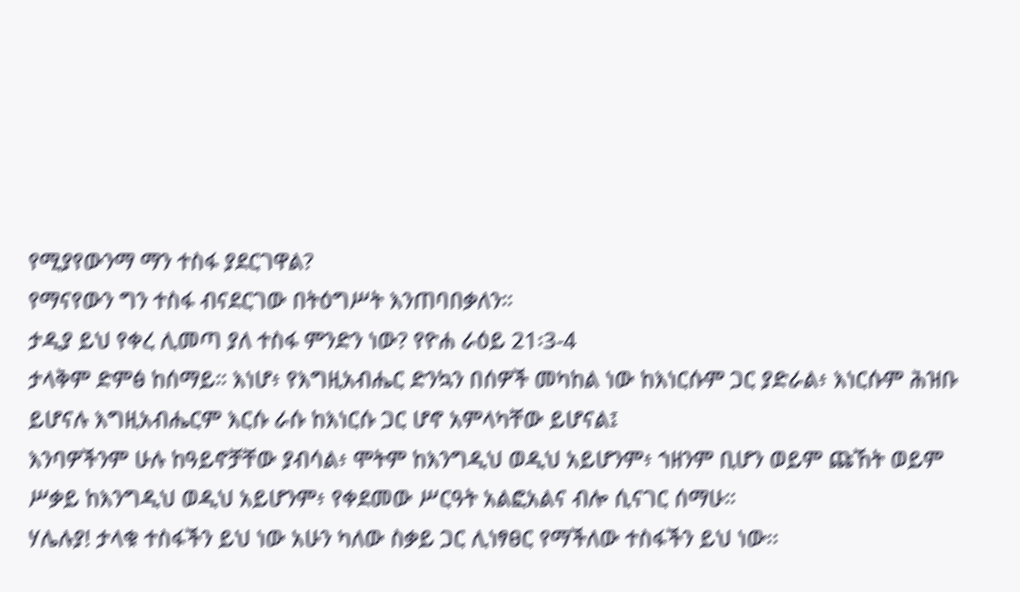የሚያየውንማ ማን ተስፋ ያደርገዋል?
የማናየውን ግን ተስፋ ብናደርገው በትዕግሥት እንጠባበቃለን።
ታዲያ ይህ የቀረ ሊመጣ ያለ ተስፋ ምንድን ነው? የዮሐ ራዕይ 21፡3-4
ታላቅም ድምፅ ከሰማይ። እነሆ፥ የእግዚአብሔር ድንኳን በሰዎች መካከል ነው ከእነርሱም ጋር ያድራል፥ እነርሱም ሕዝቡ ይሆናሉ እግዚአብሔርም እርሱ ራሱ ከእነርሱ ጋር ሆኖ አምላካቸው ይሆናል፤
እንባዎችንም ሁሉ ከዓይኖቻቸው ያብሳል፥ ሞትም ከእንግዲህ ወዲህ አይሆንም፥ ኀዘንም ቢሆን ወይም ጩኸት ወይም ሥቃይ ከእንግዲህ ወዲህ አይሆንም፥ የቀደመው ሥርዓት አልፎአልና ብሎ ሲናገር ሰማሁ።
ሃሌሉያ! ታላቁ ተስፋችን ይህ ነው አሁን ካለው ስቃይ ጋር ሊነፃፀር የማችለው ተስፋችን ይህ ነው፡፡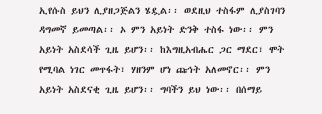ኢየሱስ ይህን ሊያዘጋጅልን ሄዷል፡፡ ወደዚህ ተስፋም ሊያስገባን ዳግመኛ ይመጣል፡፡ ኦ ምን አይነት ድንቅ ተስፋ ነው፡፡ ምን አይነት አስደሳች ጊዜ ይሆን፡፡ ከእግዚአብሔር ጋር ማደር፣ ሞት የሚባል ነገር መጥፋት፣ ሃዘንም ሆነ ጩኅት አለመኖር፡፡ ምን አይነት አስደናቂ ጊዜ ይሆን፡፡ ግባችን ይህ ነው፡፡ በሰማይ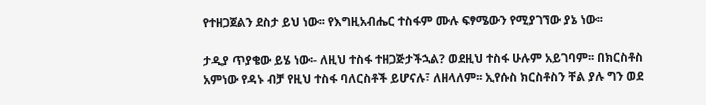የተዘጋጀልን ደስታ ይህ ነው፡፡ የእግዚአብሔር ተስፋም ሙሉ ፍፃሜውን የሚያገኘው ያኔ ነው፡፡

ታዲያ ጥያቄው ይሄ ነው፡- ለዚህ ተስፋ ተዘጋጅታችኋል? ወደዚህ ተስፋ ሁሉም አይገባም፡፡ በክርስቶስ አምነው የዳኑ ብቻ የዚህ ተስፋ ባለርስቶች ይሆናሉ፣ ለዘላለም፡፡ ኢየሱስ ክርስቶስን ቸል ያሉ ግን ወደ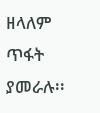ዘላለም ጥፋት ያመራሉ፡፡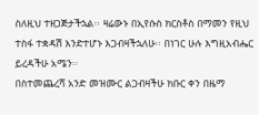ስለዚህ ተዘጋጅታችኋል፡፡ ዛሬውኑ በኢየሱስ ክርስቶስ በማመን የዚህ ተስፋ ተቋዳሽ እንድተሆኑ እጋብዛችኋለሁ፡፡ በነገር ሁሉ እግዚአብሔር ይረዳችሁ አሜን፡፡
በስተመጨረሻ አንድ መዝሙር ልጋብዛችሁ ክቡር ቀን በዜማ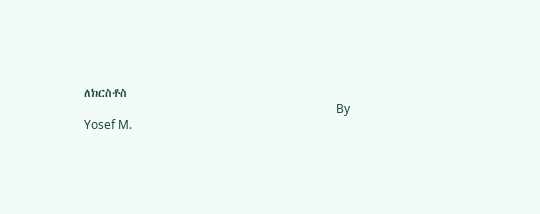ለክርስቶስ
                                                                                    By Yosef M.